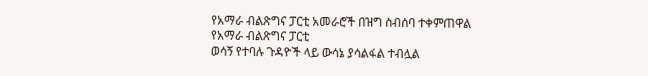የአማራ ብልጽግና ፓርቲ አመራሮች በዝግ ስብሰባ ተቀምጠዋል
የአማራ ብልጽግና ፓርቲ
ወሳኝ የተባሉ ጉዳዮች ላይ ውሳኔ ያሳልፋል ተብሏል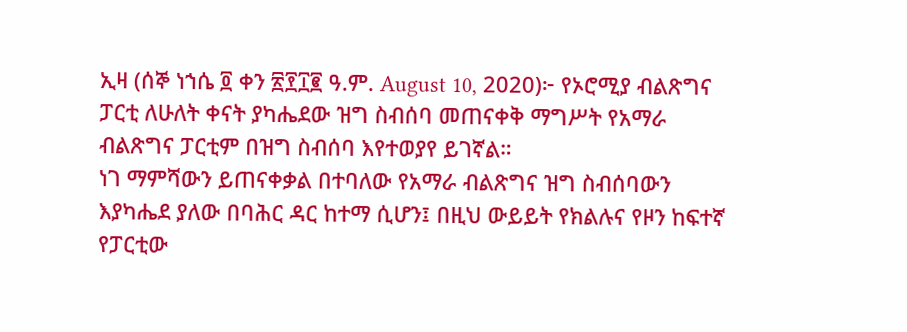ኢዛ (ሰኞ ነኀሴ ፬ ቀን ፳፻፲፪ ዓ.ም. August 10, 2020)፦ የኦሮሚያ ብልጽግና ፓርቲ ለሁለት ቀናት ያካሔደው ዝግ ስብሰባ መጠናቀቅ ማግሥት የአማራ ብልጽግና ፓርቲም በዝግ ስብሰባ እየተወያየ ይገኛል።
ነገ ማምሻውን ይጠናቀቃል በተባለው የአማራ ብልጽግና ዝግ ስብሰባውን እያካሔደ ያለው በባሕር ዳር ከተማ ሲሆን፤ በዚህ ውይይት የክልሉና የዞን ከፍተኛ የፓርቲው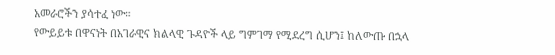አመራሮችን ያሳተፈ ነው።
የውይይቱ በዋናነት በአገራዊና ክልላዊ ጉዳዮች ላይ ግምገማ የሚደረግ ሲሆን፤ ከለውጡ በኋላ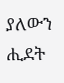ያለውን ሒደት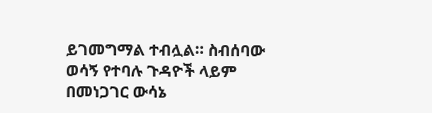ይገመግማል ተብሏል። ስብሰባው ወሳኝ የተባሉ ጉዳዮች ላይም በመነጋገር ውሳኔ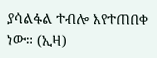ያሳልፋል ተብሎ እየተጠበቀ ነው። (ኢዛ)